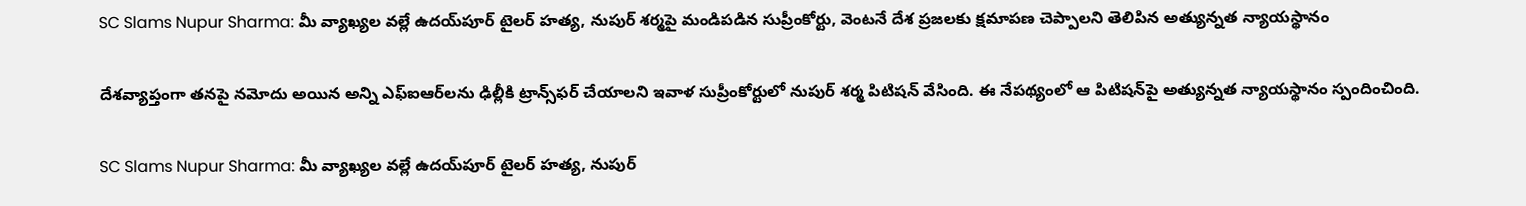SC Slams Nupur Sharma: మీ వ్యాఖ్యల వల్లే ఉద‌య్‌పూర్‌ టైలర్ హత్య, నుపుర్ శర్మపై మండిపడిన సుప్రీంకోర్టు, వెంటనే దేశ ప్ర‌జ‌లకు క్ష‌మాప‌ణ చెప్పాల‌ని తెలిపిన అత్యున్నత న్యాయస్థానం

దేశ‌వ్యాప్తంగా త‌న‌పై న‌మోదు అయిన అన్ని ఎఫ్ఐఆర్‌ల‌ను ఢిల్లీకి ట్రాన్స్‌ఫ‌ర్ చేయాల‌ని ఇవాళ సుప్రీంకోర్టులో నుపుర్ శ‌ర్మ పిటిష‌న్ వేసింది. ఈ నేప‌థ్యంలో ఆ పిటిష‌న్‌పై అత్యున్న‌త న్యాయ‌స్థానం స్పందించింది.

SC Slams Nupur Sharma: మీ వ్యాఖ్యల వల్లే ఉద‌య్‌పూర్‌ టైలర్ హత్య, నుపుర్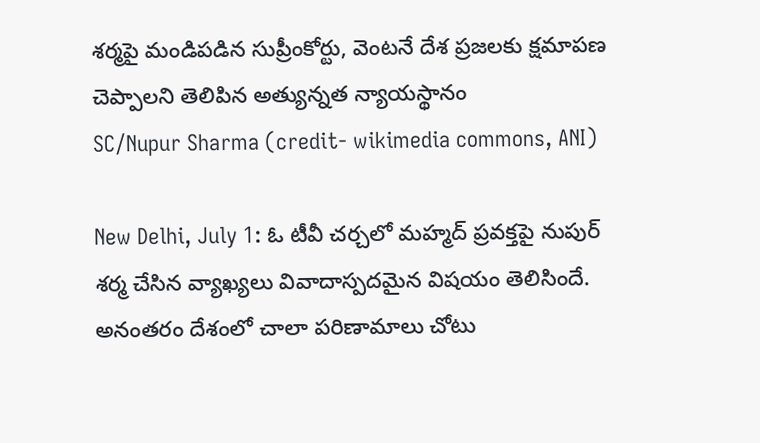శర్మపై మండిపడిన సుప్రీంకోర్టు, వెంటనే దేశ ప్ర‌జ‌లకు క్ష‌మాప‌ణ చెప్పాల‌ని తెలిపిన అత్యున్నత న్యాయస్థానం
SC/Nupur Sharma (credit- wikimedia commons, ANI)

New Delhi, July 1: ఓ టీవీ చ‌ర్చ‌లో మ‌హ్మ‌ద్ ప్ర‌వ‌క్త‌పై నుపుర్ శ‌ర్మ చేసిన వ్యాఖ్య‌లు వివాదాస్ప‌ద‌మైన విష‌యం తెలిసిందే. అనంతరం దేశంలో చాలా పరిణామాలు చోటు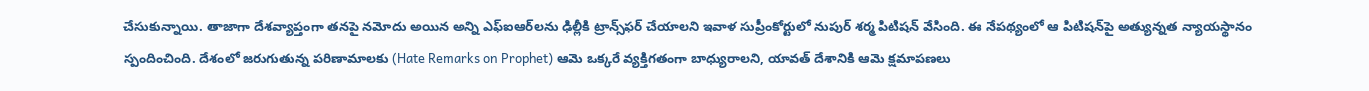చేసుకున్నాయి. తాజాగా దేశ‌వ్యాప్తంగా త‌న‌పై న‌మోదు అయిన అన్ని ఎఫ్ఐఆర్‌ల‌ను ఢిల్లీకి ట్రాన్స్‌ఫ‌ర్ చేయాల‌ని ఇవాళ సుప్రీంకోర్టులో నుపుర్ శ‌ర్మ పిటిష‌న్ వేసింది. ఈ నేప‌థ్యంలో ఆ పిటిష‌న్‌పై అత్యున్న‌త న్యాయ‌స్థానం స్పందించింది. దేశంలో జ‌రుగుతున్న ప‌రిణామాల‌కు (Hate Remarks on Prophet) ఆమె ఒక్క‌రే వ్య‌క్తిగ‌తంగా బాధ్యురాల‌ని, యావ‌త్ దేశానికి ఆమె క్ష‌మాప‌ణ‌లు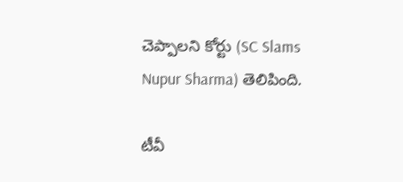చెప్పాల‌ని కోర్టు (SC Slams Nupur Sharma) తెలిపింది.

టీవీ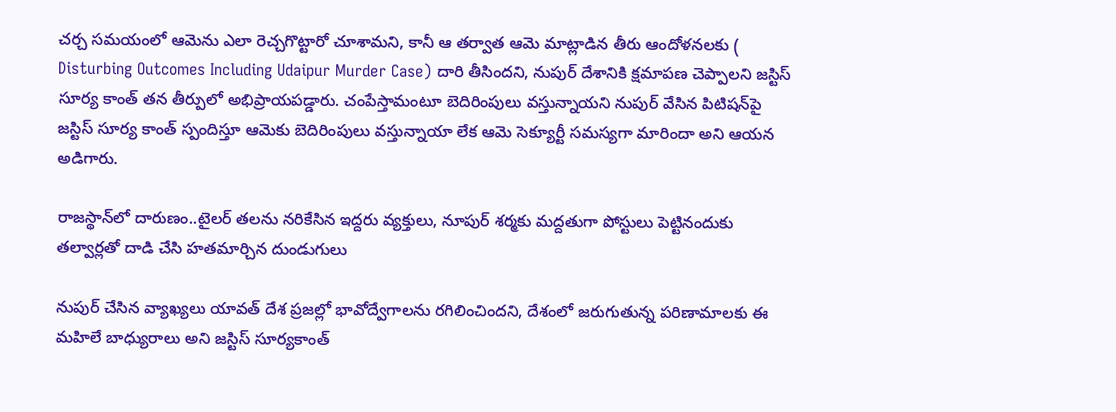చ‌ర్చ స‌మ‌యంలో ఆమెను ఎలా రెచ్చ‌గొట్టారో చూశామ‌ని, కానీ ఆ త‌ర్వాత ఆమె మాట్లాడిన తీరు ఆందోళ‌న‌ల‌కు ( Disturbing Outcomes Including Udaipur Murder Case) దారి తీసింద‌ని, నుపుర్ దేశానికి క్ష‌మాప‌ణ చెప్పాల‌ని జ‌స్టిస్ సూర్య కాంత్ త‌న తీర్పులో అభిప్రాయ‌ప‌డ్డారు. చంపేస్తామంటూ బెదిరింపులు వ‌స్తున్నాయ‌ని నుపుర్ వేసిన పిటిష‌న్‌పై జ‌స్టిస్ సూర్య కాంత్ స్పందిస్తూ ఆమెకు బెదిరింపులు వ‌స్తున్నాయా లేక ఆమె సెక్యూర్టీ స‌మ‌స్య‌గా మారిందా అని ఆయ‌న అడిగారు.

రాజస్థాన్‌లో దారుణం..టైలర్ తలను నరికేసిన ఇద్దరు వ్యక్తులు, నూపుర్‌ శర్మకు మద్దతుగా పోస్టులు పెట్టినందుకు తల్వార్లతో దాడి చేసి హతమార్చిన దుండుగులు

నుపుర్ చేసిన వ్యాఖ్య‌లు యావ‌త్ దేశ ప్ర‌జ‌ల్లో భావోద్వేగాల‌ను ర‌గిలించింద‌ని, దేశంలో జ‌రుగుతున్న ప‌రిణామాల‌కు ఈ మ‌హిలే బాధ్యురాలు అని జ‌స్టిస్ సూర్య‌కాంత్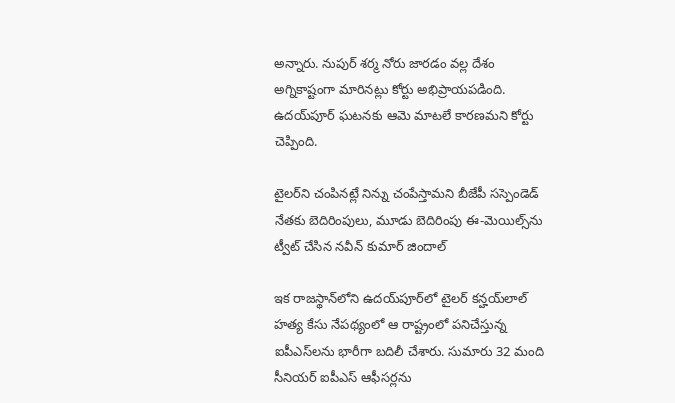అన్నారు. నుపుర్ శ‌ర్మ నోరు జార‌డం వ‌ల్ల దేశం అగ్నికాష్టంగా మారిన‌ట్లు కోర్టు అభిప్రాయ‌ప‌డింది. ఉద‌య్‌పూర్ ఘ‌ట‌న‌కు ఆమె మాట‌లే కార‌ణ‌మ‌ని కోర్టు చెప్పింది.

టైలర్‌ని చంపినట్లే నిన్ను చంపేస్తామని బీజేపీ సస్పెండెడ్‌ నేతకు బెదిరింపులు, మూడు బెదిరింపు ఈ-మెయిల్స్‌ను ట్వీట్ చేసిన నవీన్ కుమార్‌ జిందాల్‌

ఇక రాజ‌స్థాన్‌లోని ఉద‌య్‌పూర్‌లో టైల‌ర్ క‌న్హ‌య్‌లాల్ హ‌త్య కేసు నేప‌థ్యంలో ఆ రాష్ట్రంలో ప‌నిచేస్తున్న ఐపీఎస్‌ల‌ను భారీగా బ‌దిలీ చేశారు. సుమారు 32 మంది సీనియ‌ర్ ఐపీఎస్ ఆఫీస‌ర్ల‌ను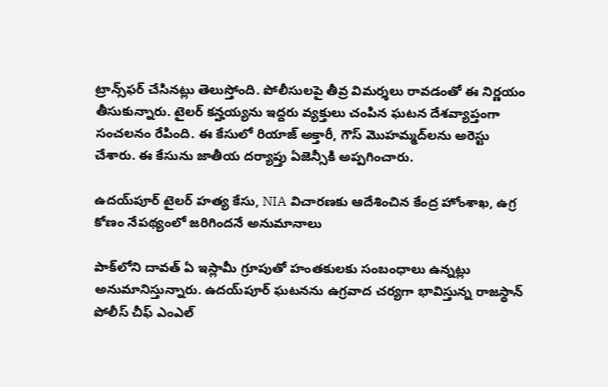ట్రాన్స్‌ఫ‌ర్ చేసిన‌ట్లు తెలుస్తోంది. పోలీసుల‌పై తీవ్ర విమ‌ర్శ‌లు రావ‌డంతో ఈ నిర్ణ‌యం తీసుకున్నారు. టైల‌ర్ క‌న్హ‌య్య‌ను ఇద్ద‌రు వ్య‌క్తులు చంపిన ఘ‌ట‌న దేశ‌వ్యాప్తంగా సంచ‌ల‌నం రేపింది. ఈ కేసులో రియాజ్ అక్తారీ, గౌస్ మొహ‌మ్మ‌ద్‌ల‌ను అరెస్టు చేశారు. ఈ కేసును జాతీయ ద‌ర్యాప్తు ఏజెన్సీకి అప్ప‌గించారు.

ఉదయ్‌పూర్‌ టైలర్‌ హత్య కేసు, NIA విచారణకు ఆదేశించిన కేంద్ర హోంశాఖ, ఉగ్ర కోణం నేపథ్యంలో జరిగిందనే అనుమానాలు

పాక్‌లోని దావ‌త్ ఏ ఇస్లామీ గ్రూపుతో హంత‌కుల‌కు సంబంధాలు ఉన్న‌ట్లు అనుమానిస్తున్నారు. ఉద‌య్‌పూర్ ఘ‌ట‌న‌ను ఉగ్ర‌వాద చ‌ర్య‌గా భావిస్తున్న రాజ‌స్థాన్ పోలీస్ చీఫ్ ఎంఎల్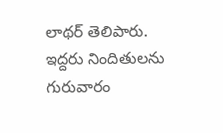లాథ‌ర్ తెలిపారు. ఇద్ద‌రు నిందితుల‌ను గురువారం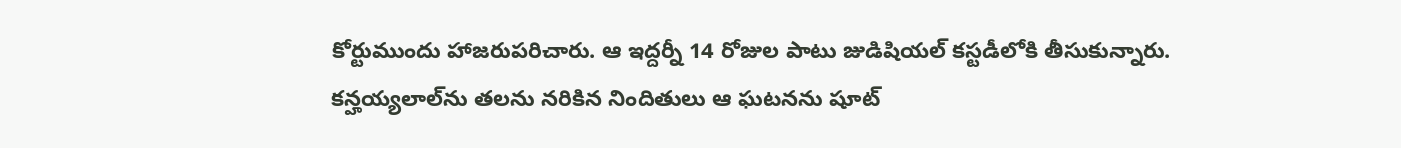కోర్టుముందు హాజ‌రుప‌రిచారు. ఆ ఇద్ద‌ర్నీ 14 రోజుల పాటు జుడిషియ‌ల్ కస్ట‌డీలోకి తీసుకున్నారు. క‌న్హ‌య్య‌లాల్‌ను త‌ల‌ను న‌రికిన నిందితులు ఆ ఘ‌ట‌న‌ను షూట్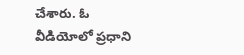చేశారు. ఓ వీడియోలో ప్ర‌ధాని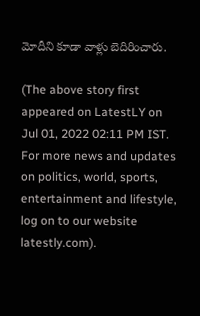మోదీని కూడా వాళ్లు బెదిరించారు.

(The above story first appeared on LatestLY on Jul 01, 2022 02:11 PM IST. For more news and updates on politics, world, sports, entertainment and lifestyle, log on to our website latestly.com).